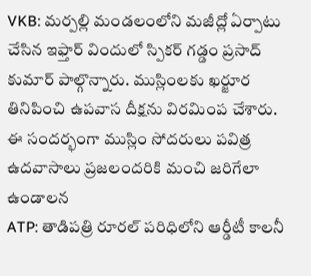VKB: మర్పల్లి మండలంలోని మజీద్లో ఏర్పాటు చేసిన ఇఫ్తార్ విందులో స్పికర్ గడ్డం ప్రసాద్ కుమార్ పాల్గొన్నారు. ముస్లింలకు ఖర్జూర తినిపించి ఉపవాస దీక్షను విరమింప చేశారు. ఈ సందర్భంగా ముస్లిం సోదరులు పవిత్ర ఉదవాసాలు ప్రజలందరికి మంచి జరిగేలా ఉండాలన
ATP: తాడిపత్రి రూరల్ పరిధిలోని ఆర్డీటీ కాలనీ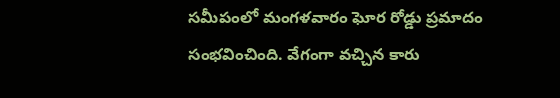సమీపంలో మంగళవారం ఘోర రోడ్డు ప్రమాదం సంభవించింది. వేగంగా వచ్చిన కారు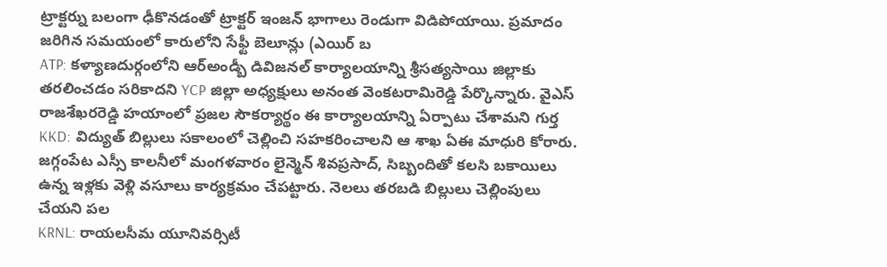ట్రాక్టర్ను బలంగా ఢీకొనడంతో ట్రాక్టర్ ఇంజన్ భాగాలు రెండుగా విడిపోయాయి. ప్రమాదం జరిగిన సమయంలో కారులోని సేఫ్టీ బెలూన్లు (ఎయిర్ బ
ATP: కళ్యాణదుర్గంలోని ఆర్అండ్బీ డివిజనల్ కార్యాలయాన్ని శ్రీసత్యసాయి జిల్లాకు తరలించడం సరికాదని YCP జిల్లా అధ్యక్షులు అనంత వెంకటరామిరెడ్డి పేర్కొన్నారు. వైఎస్ రాజశేఖరరెడ్డి హయాంలో ప్రజల సౌకర్యార్థం ఈ కార్యాలయాన్ని ఏర్పాటు చేశామని గుర్త
KKD: విద్యుత్ బిల్లులు సకాలంలో చెల్లించి సహకరించాలని ఆ శాఖ ఏఈ మాధురి కోరారు. జగ్గంపేట ఎస్సీ కాలనీలో మంగళవారం లైన్మెన్ శివప్రసాద్, సిబ్బందితో కలసి బకాయిలు ఉన్న ఇళ్లకు వెళ్లి వసూలు కార్యక్రమం చేపట్టారు. నెలలు తరబడి బిల్లులు చెల్లింపులు చేయని పల
KRNL: రాయలసీమ యూనివర్సిటీ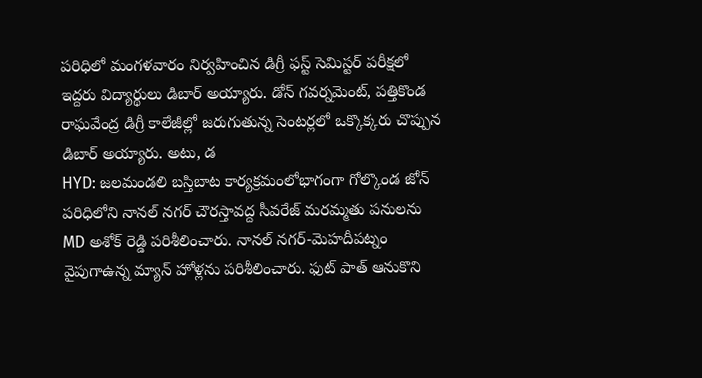పరిధిలో మంగళవారం నిర్వహించిన డిగ్రీ ఫస్ట్ సెమిస్టర్ పరీక్షలో ఇద్దరు విద్యార్థులు డిబార్ అయ్యారు. డోన్ గవర్నమెంట్, పత్తికొండ రాఘవేంద్ర డిగ్రీ కాలేజీల్లో జరుగుతున్న సెంటర్లలో ఒక్కొక్కరు చొప్పున డిబార్ అయ్యారు. అటు, డ
HYD: జలమండలి బస్తిబాట కార్యక్రమంలోభాగంగా గోల్కొండ జోన్ పరిధిలోని నానల్ నగర్ చౌరస్తావద్ద సీవరేజ్ మరమ్మతు పనులను MD అశోక్ రెడ్డి పరిశీలించారు. నానల్ నగర్-మెహదీపట్నం వైపుగాఉన్న మ్యాన్ హోళ్లను పరిశీలించారు. ఫుట్ పాత్ ఆనుకొని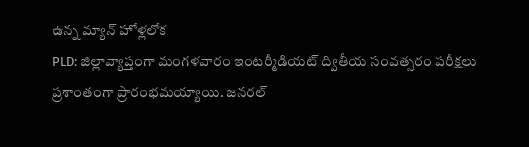ఉన్న మ్యాన్ హోళ్లలోక
PLD: జిల్లావ్యాప్తంగా మంగళవారం ఇంటర్మీడియట్ ద్వితీయ సంవత్సరం పరీక్షలు ప్రశాంతంగా ప్రారంభమయ్యాయి. జనరల్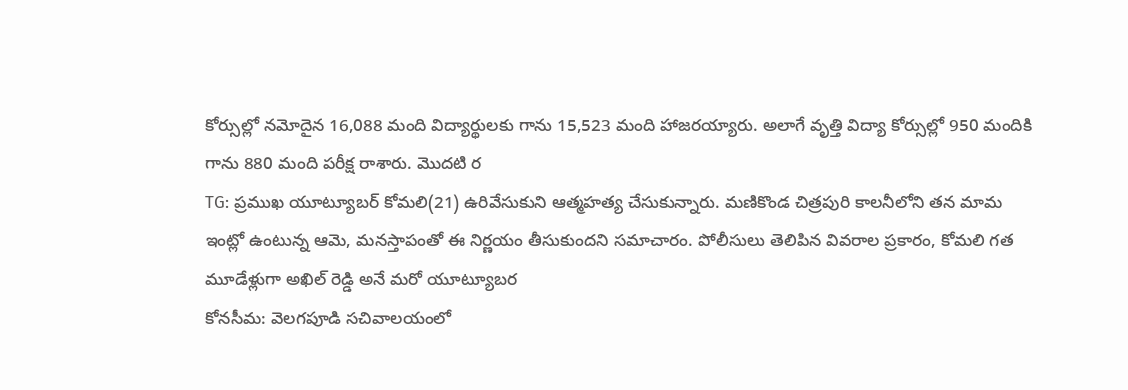కోర్సుల్లో నమోదైన 16,088 మంది విద్యార్థులకు గాను 15,523 మంది హాజరయ్యారు. అలాగే వృత్తి విద్యా కోర్సుల్లో 950 మందికి గాను 880 మంది పరీక్ష రాశారు. మొదటి ర
TG: ప్రముఖ యూట్యూబర్ కోమలి(21) ఉరివేసుకుని ఆత్మహత్య చేసుకున్నారు. మణికొండ చిత్రపురి కాలనీలోని తన మామ ఇంట్లో ఉంటున్న ఆమె, మనస్తాపంతో ఈ నిర్ణయం తీసుకుందని సమాచారం. పోలీసులు తెలిపిన వివరాల ప్రకారం, కోమలి గత మూడేళ్లుగా అఖిల్ రెడ్డి అనే మరో యూట్యూబర
కోనసీమ: వెలగపూడి సచివాలయంలో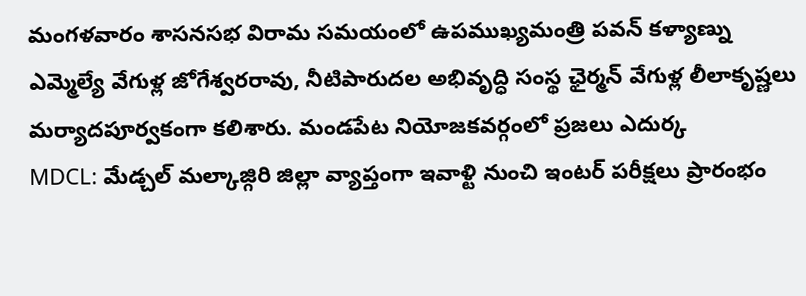మంగళవారం శాసనసభ విరామ సమయంలో ఉపముఖ్యమంత్రి పవన్ కళ్యాణ్ను ఎమ్మెల్యే వేగుళ్ల జోగేశ్వరరావు, నీటిపారుదల అభివృద్ధి సంస్థ ఛైర్మన్ వేగుళ్ల లీలాకృష్ణలు మర్యాదపూర్వకంగా కలిశారు. మండపేట నియోజకవర్గంలో ప్రజలు ఎదుర్క
MDCL: మేడ్చల్ మల్కాజ్గిరి జిల్లా వ్యాప్తంగా ఇవాళ్టి నుంచి ఇంటర్ పరీక్షలు ప్రారంభం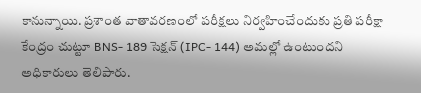కానున్నాయి. ప్రశాంత వాతావరణంలో పరీక్షలు నిర్వహించేందుకు ప్రతి పరీక్షా కేంద్రం చుట్టూ BNS- 189 సెక్షన్ (IPC- 144) అమల్లో ఉంటుందని అధికారులు తెలిపారు.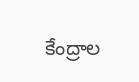కేంద్రాల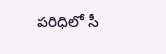పరిధిలో సీ